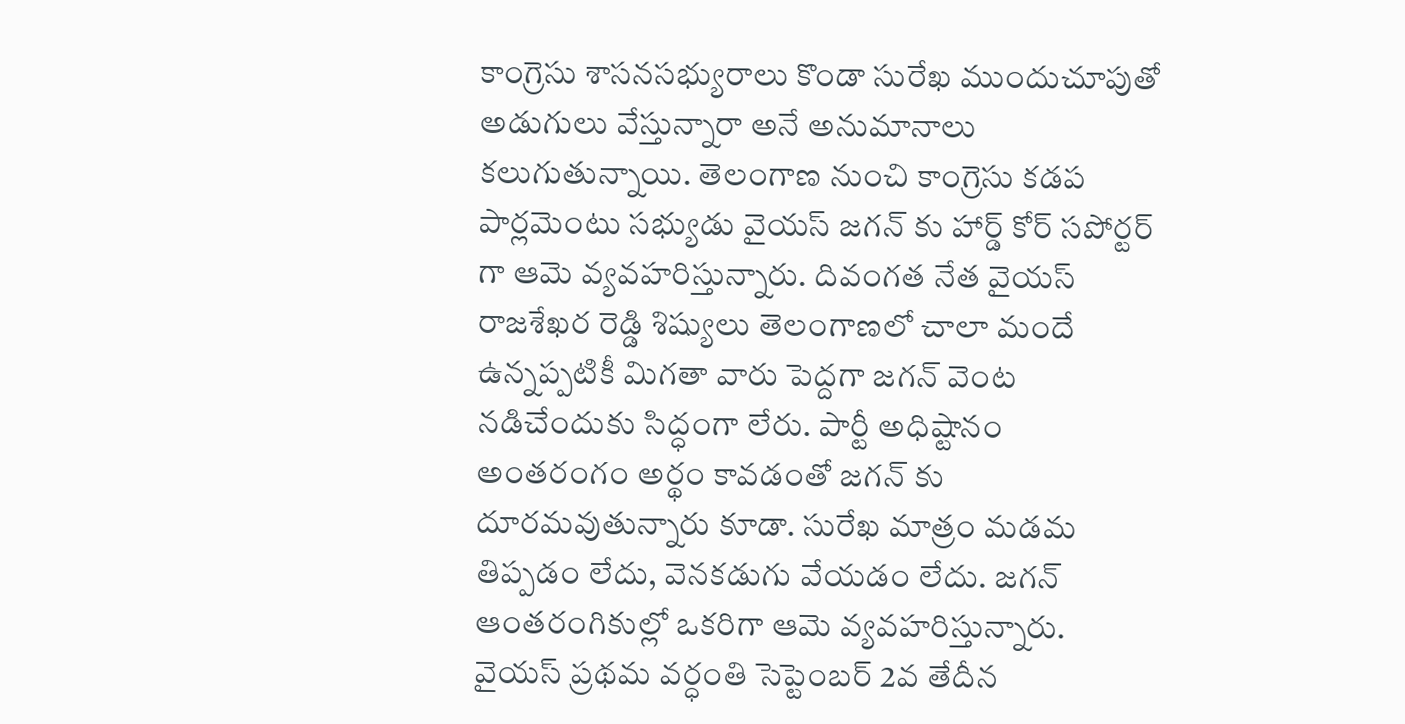కాంగ్రెసు శాసనసభ్యురాలు కొండా సురేఖ ముందుచూపుతో అడుగులు వేస్తున్నారా అనే అనుమానాలు కలుగుతున్నాయి. తెలంగాణ నుంచి కాంగ్రెసు కడప పార్లమెంటు సభ్యుడు వైయస్ జగన్ కు హార్డ్ కోర్ సపోర్టర్ గా ఆమె వ్యవహరిస్తున్నారు. దివంగత నేత వైయస్ రాజశేఖర రెడ్డి శిష్యులు తెలంగాణలో చాలా మందే ఉన్నప్పటికీ మిగతా వారు పెద్దగా జగన్ వెంట నడిచేందుకు సిద్ధంగా లేరు. పార్టీ అధిష్టానం అంతరంగం అర్థం కావడంతో జగన్ కు దూరమవుతున్నారు కూడా. సురేఖ మాత్రం మడమ తిప్పడం లేదు, వెనకడుగు వేయడం లేదు. జగన్ ఆంతరంగికుల్లో ఒకరిగా ఆమె వ్యవహరిస్తున్నారు. వైయస్ ప్రథమ వర్ధంతి సెప్టెంబర్ 2వ తేదీన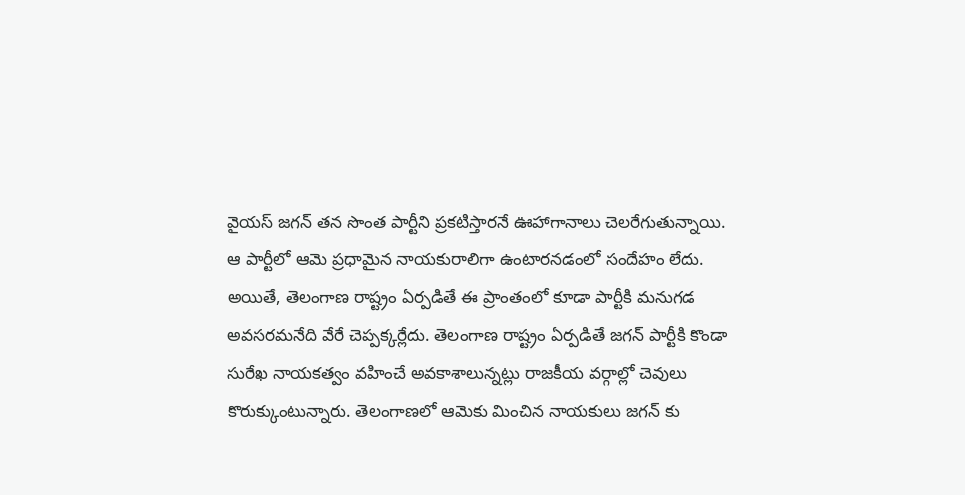వైయస్ జగన్ తన సొంత పార్టీని ప్రకటిస్తారనే ఊహాగానాలు చెలరేగుతున్నాయి. ఆ పార్టీలో ఆమె ప్రధామైన నాయకురాలిగా ఉంటారనడంలో సందేహం లేదు. అయితే, తెలంగాణ రాష్ట్రం ఏర్పడితే ఈ ప్రాంతంలో కూడా పార్టీకి మనుగడ అవసరమనేది వేరే చెప్పక్కర్లేదు. తెలంగాణ రాష్ట్రం ఏర్పడితే జగన్ పార్టీకి కొండా సురేఖ నాయకత్వం వహించే అవకాశాలున్నట్లు రాజకీయ వర్గాల్లో చెవులు కొరుక్కుంటున్నారు. తెలంగాణలో ఆమెకు మించిన నాయకులు జగన్ కు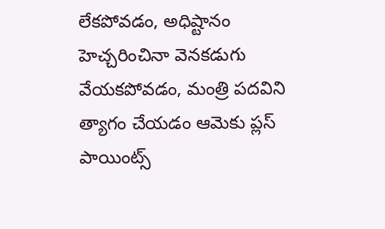లేకపోవడం, అధిష్టానం హెచ్చరించినా వెనకడుగు వేయకపోవడం, మంత్రి పదవిని త్యాగం చేయడం ఆమెకు ప్లస్ పాయింట్స్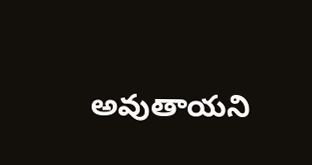అవుతాయని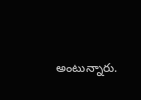అంటున్నారు.